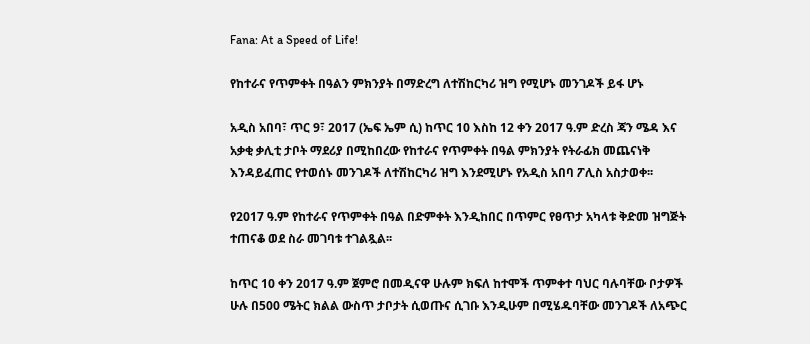Fana: At a Speed of Life!

የከተራና የጥምቀት በዓልን ምክንያት በማድረግ ለተሽከርካሪ ዝግ የሚሆኑ መንገዶች ይፋ ሆኑ

አዲስ አበባ፣ ጥር 9፣ 2017 (ኤፍ ኤም ሲ) ከጥር 10 እስከ 12 ቀን 2017 ዓ.ም ድረስ ጃን ሜዳ እና አቃቂ ቃሊቲ ታቦት ማደሪያ በሚከበረው የከተራና የጥምቀት በዓል ምክንያት የትራፊክ መጨናነቅ እንዳይፈጠር የተወሰኑ መንገዶች ለተሽከርካሪ ዝግ እንደሚሆኑ የአዲስ አበባ ፖሊስ አስታወቀ፡፡

የ2017 ዓ.ም የከተራና የጥምቀት በዓል በድምቀት እንዲከበር በጥምር የፀጥታ አካላቱ ቅድመ ዝግጅት ተጠናቆ ወደ ስራ መገባቱ ተገልጿል፡፡

ከጥር 10 ቀን 2017 ዓ.ም ጀምሮ በመዲናዋ ሁሉም ክፍለ ከተሞች ጥምቀተ ባህር ባሉባቸው ቦታዎች ሁሉ በ500 ሜትር ክልል ውስጥ ታቦታት ሲወጡና ሲገቡ እንዲሁም በሚሄዱባቸው መንገዶች ለአጭር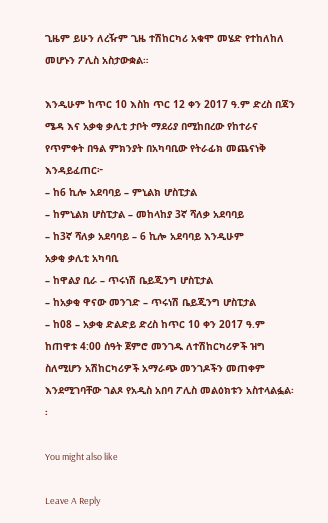ጊዜም ይሁን ለረዥም ጊዜ ተሽከርካሪ አቁሞ መሄድ የተከለከለ መሆኑን ፖሊስ አስታውቋል።

እንዲሁም ከጥር 10 እስከ ጥር 12 ቀን 2017 ዓ.ም ድረስ በጃን ሜዳ እና አቃቂ ቃሊቲ ታቦት ማደሪያ በሚከበረው የከተራና የጥምቀት በዓል ምክንያት በአካባቢው የትራፊክ መጨናነቅ እንዳይፈጠር፦
– ከ6 ኪሎ አደባባይ – ምኒልክ ሆስፒታል
– ከምኒልክ ሆስፒታል – መከላከያ 3ኛ ሻለቃ አደባባይ
– ከ3ኛ ሻለቃ አደባባይ – 6 ኪሎ አደባባይ እንዲሁም
አቃቂ ቃሊቲ አካባቢ
– ከዋልያ ቢራ – ጥሩነሽ ቤይጂንግ ሆስፒታል
– ከአቃቂ ዋናው መንገድ – ጥሩነሽ ቤይጂንግ ሆስፒታል
– ከ08 – አቃቂ ድልድይ ድረስ ከጥር 10 ቀን 2017 ዓ.ም ከጠዋቱ 4:00 ሰዓት ጀምሮ መንገዱ ለተሽከርካሪዎች ዝግ ስለሚሆን አሽከርካሪዎች አማራጭ መንገዶችን መጠቀም እንደሚገባቸው ገልጾ የአዲስ አበባ ፖሊስ መልዕክቱን አስተላልፏል፡፡

You might also like

Leave A Reply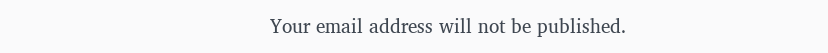Your email address will not be published.